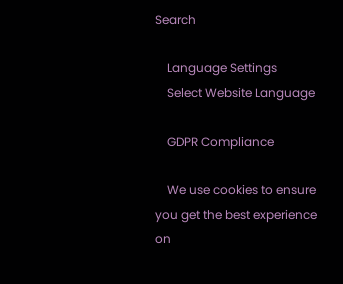Search

    Language Settings
    Select Website Language

    GDPR Compliance

    We use cookies to ensure you get the best experience on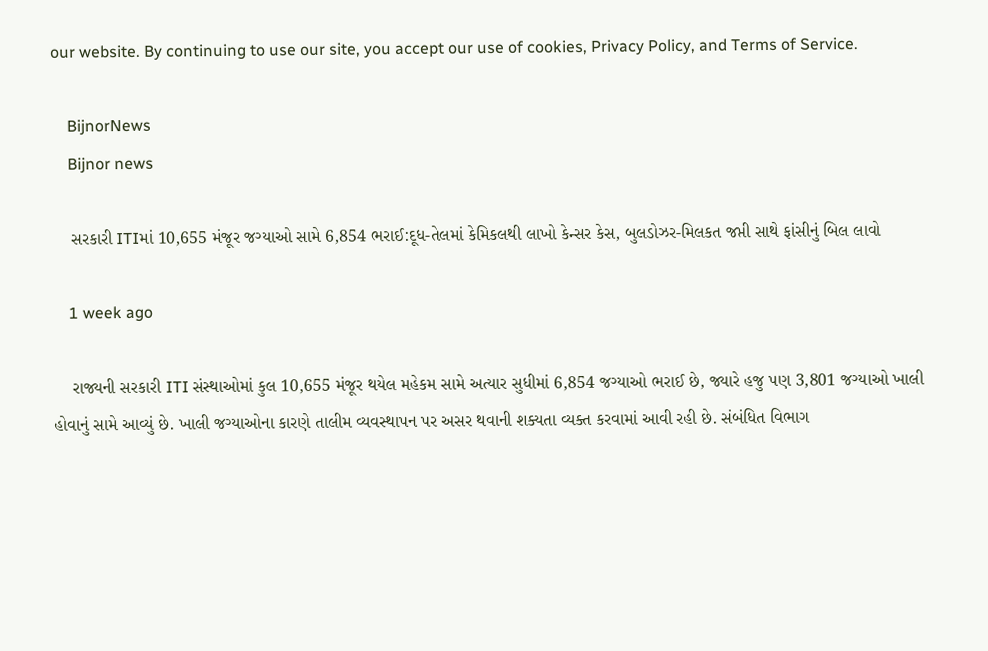our website. By continuing to use our site, you accept our use of cookies, Privacy Policy, and Terms of Service.

    BijnorNews
    Bijnor news

    સરકારી ITIમાં 10,655 મંજૂર જગ્યાઓ સામે 6,854 ભરાઈ:દૂધ-તેલમાં કેમિકલથી લાખો કેન્સર કેસ, બુલડોઝર-મિલકત જપ્તી સાથે ફાંસીનું બિલ લાવો

    1 week ago

    રાજ્યની સરકારી ITI સંસ્થાઓમાં કુલ 10,655 મંજૂર થયેલ મહેકમ સામે અત્યાર સુધીમાં 6,854 જગ્યાઓ ભરાઈ છે, જ્યારે હજુ પણ 3,801 જગ્યાઓ ખાલી હોવાનું સામે આવ્યું છે. ખાલી જગ્યાઓના કારણે તાલીમ વ્યવસ્થાપન પર અસર થવાની શક્યતા વ્યક્ત કરવામાં આવી રહી છે. સંબંધિત વિભાગ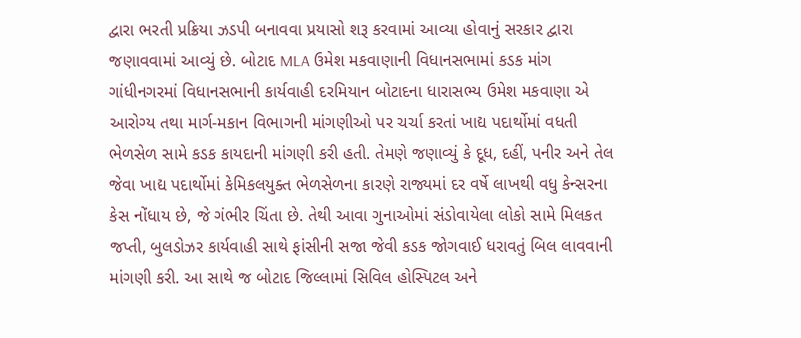દ્વારા ભરતી પ્રક્રિયા ઝડપી બનાવવા પ્રયાસો શરૂ કરવામાં આવ્યા હોવાનું સરકાર દ્વારા જણાવવામાં આવ્યું છે. બોટાદ MLA ઉમેશ મકવાણાની વિધાનસભામાં કડક માંગ ગાંધીનગરમાં વિધાનસભાની કાર્યવાહી દરમિયાન બોટાદના ધારાસભ્ય ઉમેશ મકવાણા એ આરોગ્ય તથા માર્ગ-મકાન વિભાગની માંગણીઓ પર ચર્ચા કરતાં ખાદ્ય પદાર્થોમાં વધતી ભેળસેળ સામે કડક કાયદાની માંગણી કરી હતી. તેમણે જણાવ્યું કે દૂધ, દહીં, પનીર અને તેલ જેવા ખાદ્ય પદાર્થોમાં કેમિકલયુક્ત ભેળસેળના કારણે રાજ્યમાં દર વર્ષે લાખથી વધુ કેન્સરના કેસ નોંધાય છે, જે ગંભીર ચિંતા છે. તેથી આવા ગુનાઓમાં સંડોવાયેલા લોકો સામે મિલકત જપ્તી, બુલડોઝર કાર્યવાહી સાથે ફાંસીની સજા જેવી કડક જોગવાઈ ધરાવતું બિલ લાવવાની માંગણી કરી. આ સાથે જ બોટાદ જિલ્લામાં સિવિલ હોસ્પિટલ અને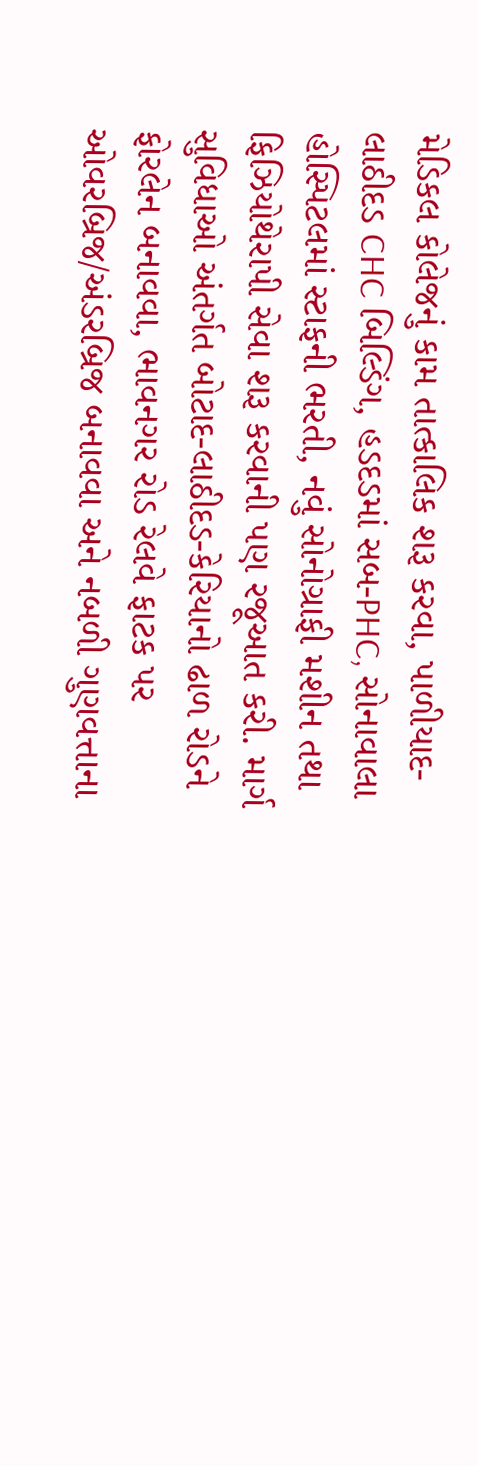મેડિકલ કોલેજનું કામ તાત્કાલિક શરૂ કરવા, પાળીયાદ-લાઠીદડ CHC બિલ્ડિંગ, હડદડમાં સબ-PHC, સોનાવાલા હોસ્પિટલમાં સ્ટાફની ભરતી, નવું સોનોગ્રાફી મશીન તથા ફિઝિયોથેરાપી સેવા શરૂ કરવાની પણ રજૂઆત કરી. માર્ગ સુવિધાઓ અંતર્ગત બોટાદ-લાઠીદડ-કેરિયાનો ઢાળ રોડને ફોરલેન બનાવવા, ભાવનગર રોડ રેલવે ફાટક પર ઓવરબ્રિજ/અંડરબ્રિજ બનાવવા અને નબળી ગુણવત્તાના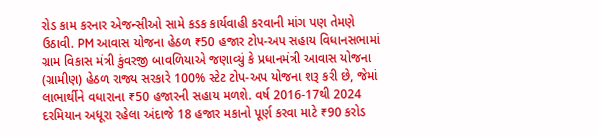રોડ કામ કરનાર એજન્સીઓ સામે કડક કાર્યવાહી કરવાની માંગ પણ તેમણે ઉઠાવી. PM આવાસ યોજના હેઠળ ₹50 હજાર ટોપ-અપ સહાય વિધાનસભામાં ગ્રામ વિકાસ મંત્રી કુંવરજી બાવળિયાએ જણાવ્યું કે પ્રધાનમંત્રી આવાસ યોજના (ગ્રામીણ) હેઠળ રાજ્ય સરકારે 100% સ્ટેટ ટોપ-અપ યોજના શરૂ કરી છે, જેમાં લાભાર્થીને વધારાના ₹50 હજારની સહાય મળશે. વર્ષ 2016-17થી 2024 દરમિયાન અધૂરા રહેલા અંદાજે 18 હજાર મકાનો પૂર્ણ કરવા માટે ₹90 કરોડ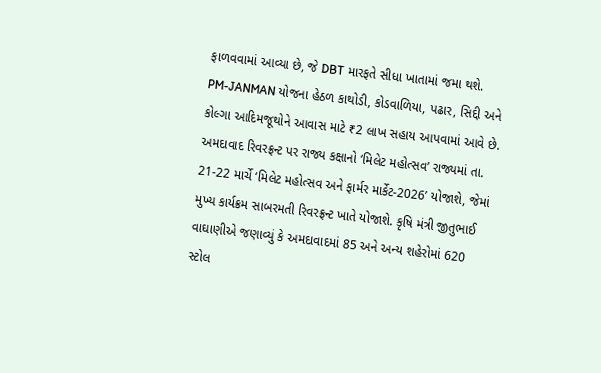ફાળવવામાં આવ્યા છે, જે DBT મારફતે સીધા ખાતામાં જમા થશે. PM-JANMAN યોજના હેઠળ કાથોડી, કોડવાળિયા, પઢાર, સિદ્દી અને કોલ્ગા આદિમજૂથોને આવાસ માટે ₹2 લાખ સહાય આપવામાં આવે છે. અમદાવાદ રિવરફ્રન્ટ પર રાજ્ય કક્ષાનો ‘મિલેટ મહોત્સવ’ રાજ્યમાં તા. 21-22 માર્ચે ‘મિલેટ મહોત્સવ અને ફાર્મર માર્કેટ-2026’ યોજાશે, જેમાં મુખ્ય કાર્યક્રમ સાબરમતી રિવરફ્રન્ટ ખાતે યોજાશે. કૃષિ મંત્રી જીતુભાઈ વાઘાણીએ જણાવ્યું કે અમદાવાદમાં 85 અને અન્ય શહેરોમાં 620 સ્ટોલ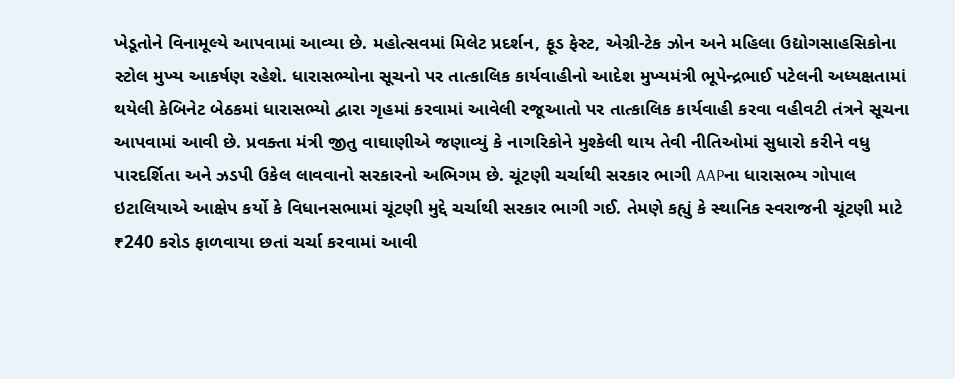ખેડૂતોને વિનામૂલ્યે આપવામાં આવ્યા છે. મહોત્સવમાં મિલેટ પ્રદર્શન, ફૂડ ફેસ્ટ, એગ્રી-ટેક ઝોન અને મહિલા ઉદ્યોગસાહસિકોના સ્ટોલ મુખ્ય આકર્ષણ રહેશે. ધારાસભ્યોના સૂચનો પર તાત્કાલિક કાર્યવાહીનો આદેશ મુખ્યમંત્રી ભૂપેન્દ્રભાઈ પટેલની અધ્યક્ષતામાં થયેલી કેબિનેટ બેઠકમાં ધારાસભ્યો દ્વારા ગૃહમાં કરવામાં આવેલી રજૂઆતો પર તાત્કાલિક કાર્યવાહી કરવા વહીવટી તંત્રને સૂચના આપવામાં આવી છે. પ્રવક્તા મંત્રી જીતુ વાઘાણીએ જણાવ્યું કે નાગરિકોને મુશ્કેલી થાય તેવી નીતિઓમાં સુધારો કરીને વધુ પારદર્શિતા અને ઝડપી ઉકેલ લાવવાનો સરકારનો અભિગમ છે. ચૂંટણી ચર્ચાથી સરકાર ભાગી AAPના ધારાસભ્ય ગોપાલ ઇટાલિયાએ આક્ષેપ કર્યો કે વિધાનસભામાં ચૂંટણી મુદ્દે ચર્ચાથી સરકાર ભાગી ગઈ. તેમણે કહ્યું કે સ્થાનિક સ્વરાજની ચૂંટણી માટે ₹240 કરોડ ફાળવાયા છતાં ચર્ચા કરવામાં આવી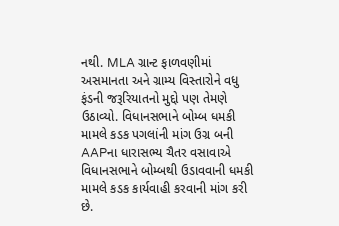નથી. MLA ગ્રાન્ટ ફાળવણીમાં અસમાનતા અને ગ્રામ્ય વિસ્તારોને વધુ ફંડની જરૂરિયાતનો મુદ્દો પણ તેમણે ઉઠાવ્યો. વિધાનસભાને બોમ્બ ધમકી મામલે કડક પગલાંની માંગ ઉગ્ર બની AAPના ધારાસભ્ય ચૈતર વસાવાએ વિધાનસભાને બોમ્બથી ઉડાવવાની ધમકી મામલે કડક કાર્યવાહી કરવાની માંગ કરી છે.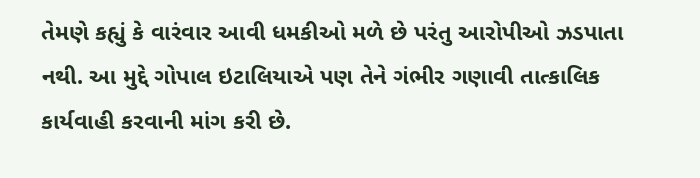તેમણે કહ્યું કે વારંવાર આવી ધમકીઓ મળે છે પરંતુ આરોપીઓ ઝડપાતા નથી. આ મુદ્દે ગોપાલ ઇટાલિયાએ પણ તેને ગંભીર ગણાવી તાત્કાલિક કાર્યવાહી કરવાની માંગ કરી છે.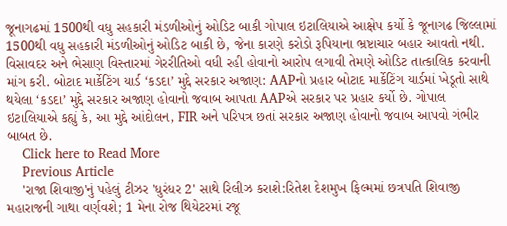જૂનાગઢમાં 1500થી વધુ સહકારી મંડળીઓનું ઓડિટ બાકી ગોપાલ ઇટાલિયાએ આક્ષેપ કર્યો કે જૂનાગઢ જિલ્લામાં 1500થી વધુ સહકારી મંડળીઓનું ઓડિટ બાકી છે, જેના કારણે કરોડો રૂપિયાના ભ્રષ્ટાચાર બહાર આવતો નથી. વિસાવદર અને ભેસાણ વિસ્તારમાં ગેરરીતિઓ વધી રહી હોવાનો આરોપ લગાવી તેમણે ઓડિટ તાત્કાલિક કરવાની માંગ કરી. બોટાદ માર્કેટિંગ યાર્ડ ‘કડદા’ મુદ્દે સરકાર અજાણ: AAPનો પ્રહાર બોટાદ માર્કેટિંગ યાર્ડમાં ખેડૂતો સાથે થયેલા ‘કડદા’ મુદ્દે સરકાર અજાણ હોવાનો જવાબ આપતા AAPએ સરકાર પર પ્રહાર કર્યો છે. ગોપાલ ઇટાલિયાએ કહ્યું કે, આ મુદ્દે આંદોલન, FIR અને પરિપત્ર છતાં સરકાર અજાણ હોવાનો જવાબ આપવો ગંભીર બાબત છે.
    Click here to Read More
    Previous Article
    'રાજા શિવાજી'નું પહેલું ટીઝર 'ધુરંધર 2' સાથે રિલીઝ કરાશે:રિતેશ દેશમુખ ફિલ્મમાં છત્રપતિ શિવાજી મહારાજની ગાથા વર્ણવશે; 1 મેના રોજ થિયેટરમાં રજૂ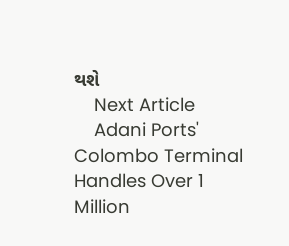થશે
    Next Article
    Adani Ports' Colombo Terminal Handles Over 1 Million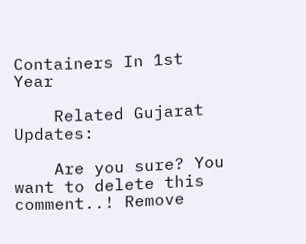Containers In 1st Year

    Related Gujarat Updates:

    Are you sure? You want to delete this comment..! Remove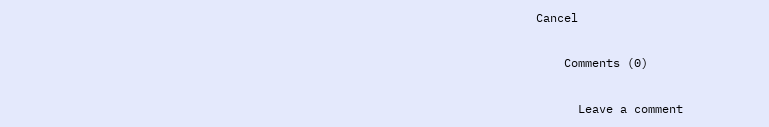Cancel

    Comments (0)

      Leave a comment